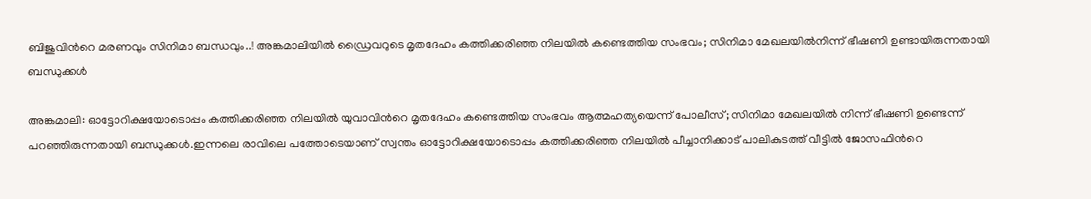ബിജുവിന്‍റെ മരണവും സിനിമാ ബന്ധവും..! അങ്കമാലിയിൽ ഡ്രൈവറുടെ മൃതദേഹം കത്തിക്കരിഞ്ഞ നിലയിൽ കണ്ടെത്തിയ സംഭവം; സിനിമാ മേഖലയിൽനിന്ന് ഭീഷണി ഉണ്ടായിരുന്നതായി ബന്ധുക്കൾ

അങ്കമാലി: ഓട്ടോറിക്ഷയോടൊപ്പം കത്തിക്കരിഞ്ഞ നിലയിൽ യുവാവിന്‍റെ മൃതദേഹം കണ്ടെത്തിയ സംഭവം ആത്മഹത്യയെന്ന് പോലീസ്; സിനിമാ മേഖലയിൽ നിന്ന് ഭീഷണി ഉണ്ടെന്ന് പറഞ്ഞിരുന്നതായി ബന്ധുക്കൾ.ഇന്നലെ രാവിലെ പത്തോടെയാണ് സ്വന്തം ഓട്ടോറിക്ഷയോടൊപ്പം കത്തിക്കരിഞ്ഞ നിലയിൽ പീച്ചാനിക്കാട് പാലികുടത്ത് വീട്ടിൽ ജോസഫിന്‍റെ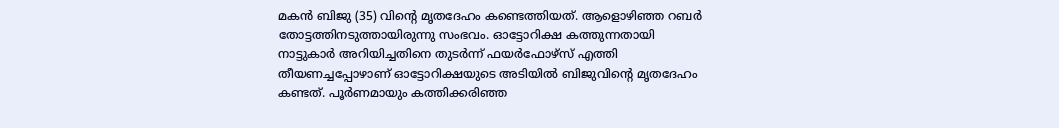മകൻ ബിജു (35) വിന്‍റെ മൃതദേഹം കണ്ടെത്തിയത്. ആളൊഴിഞ്ഞ റബർ തോട്ടത്തിനടുത്തായിരുന്നു സംഭവം. ഓട്ടോറിക്ഷ കത്തുന്നതായി നാട്ടുകാർ അറിയിച്ചതിനെ തുടർന്ന് ഫയർഫോഴ്സ് എത്തി തീയണച്ചപ്പോഴാണ് ഓട്ടോറിക്ഷയുടെ അടിയിൽ ബിജുവിന്‍റെ മൃതദേഹം കണ്ടത്. പൂർണമായും കത്തിക്കരിഞ്ഞ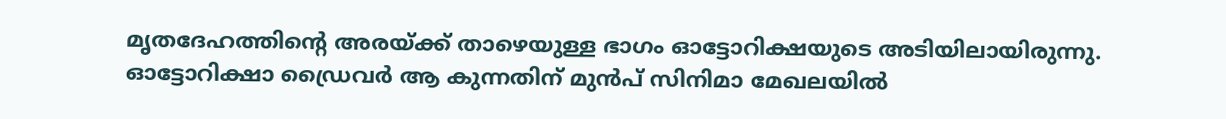മൃതദേഹത്തിന്‍റെ അരയ്ക്ക് താഴെയുള്ള ഭാഗം ഓട്ടോറിക്ഷയുടെ അടിയിലായിരുന്നു. ഓട്ടോറിക്ഷാ ഡ്രൈവർ ആ കുന്നതിന് മുൻപ് സിനിമാ മേഖലയിൽ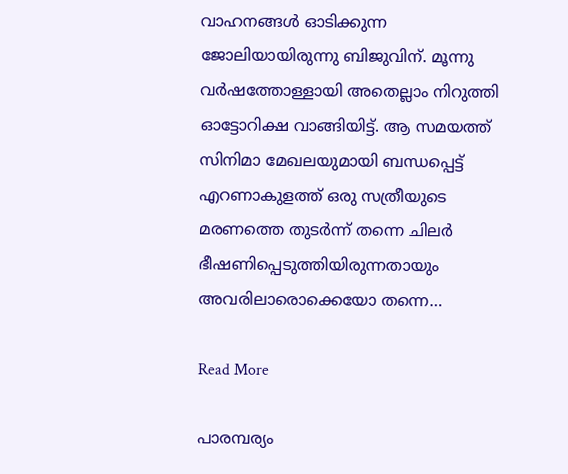വാഹനങ്ങൾ ഓടിക്കുന്ന ജോലിയായിരുന്നു ബിജുവിന്. മൂന്നു വർഷത്തോള്ളായി അതെല്ലാം നിറുത്തി ഓട്ടോറിക്ഷ വാങ്ങിയിട്ട്. ആ സമയത്ത് സിനിമാ മേഖലയുമായി ബന്ധപ്പെട്ട് എറണാകുളത്ത് ഒരു സത്രീയുടെ മരണത്തെ തുടർന്ന് തന്നെ ചിലർ ഭീഷണിപ്പെടുത്തിയിരുന്നതായും അവരിലാരൊക്കെയോ തന്നെ…

Read More

പാരമ്പര്യം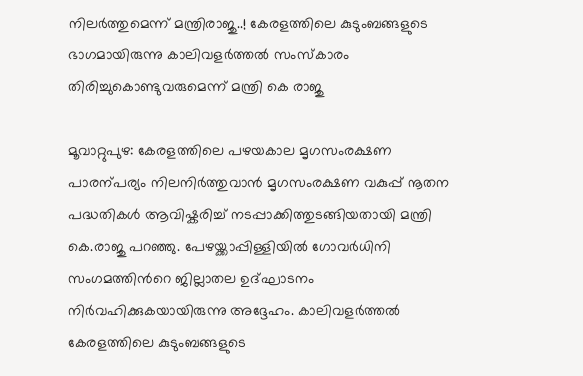നിലർത്തുമെന്ന് മന്ത്രിരാജു..! കേരളത്തിലെ കുടുംബങ്ങളുടെ ഭാഗമായിരുന്നു കാലിവളർത്തൽ സംസ്കാരം തിരിച്ചുകൊണ്ടുവരുമെന്ന് മന്ത്രി കെ രാജു

മൂവാറ്റുപുഴ: കേരളത്തിലെ പഴയകാല മൃഗസംരക്ഷണ പാരന്പര്യം നിലനിർത്തുവാൻ മൃഗസംരക്ഷണ വകുപ്പ് നൂതന പദ്ധതികൾ ആവിഷ്കരിച്ച് നടപ്പാക്കിത്തുടങ്ങിയതായി മന്ത്രി കെ.രാജു പറഞ്ഞു. പേഴയ്ക്കാപ്പിള്ളിയിൽ ഗോവർധിനി സംഗമത്തിന്‍റെ ജില്ലാതല ഉദ്ഘാടനം നിർവഹിക്കുകയായിരുന്നു അദ്ദേഹം. കാലിവളർത്തൽ കേരളത്തിലെ കുടുംബങ്ങളുടെ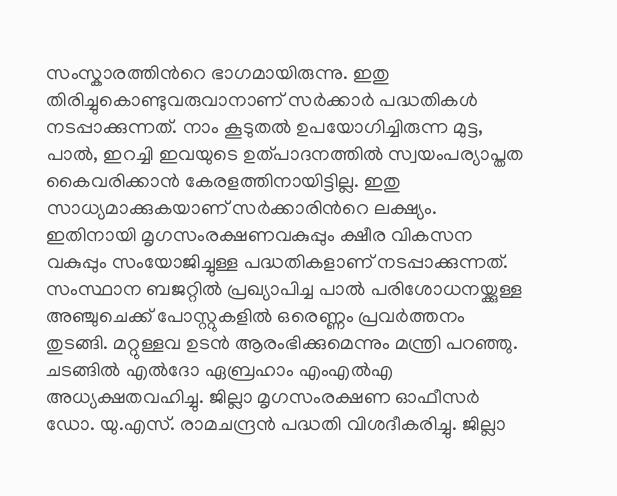സംസ്കാരത്തിന്‍റെ ഭാഗമായിരുന്നു. ഇതു തിരിച്ചുകൊണ്ടുവരുവാനാണ് സർക്കാർ പദ്ധതികൾ നടപ്പാക്കുന്നത്. നാം കൂടുതൽ ഉപയോഗിച്ചിരുന്ന മുട്ട, പാൽ, ഇറച്ചി ഇവയുടെ ഉത്പാദനത്തിൽ സ്വയംപര്യാപ്തത കൈവരിക്കാൻ കേരളത്തിനായിട്ടില്ല. ഇതു സാധ്യമാക്കുകയാണ് സർക്കാരിന്‍റെ ലക്ഷ്യം. ഇതിനായി മൃഗസംരക്ഷണവകുപ്പും ക്ഷീര വികസന വകുപ്പും സംയോജിച്ചുള്ള പദ്ധതികളാണ് നടപ്പാക്കുന്നത്. സംസ്ഥാന ബജറ്റിൽ പ്രഖ്യാപിച്ച പാൽ പരിശോധനയ്ക്കുള്ള അഞ്ചുചെക്ക് പോസ്റ്റുകളിൽ ഒരെണ്ണം പ്രവർത്തനം തുടങ്ങി. മറ്റുള്ളവ ഉടൻ ആരംഭിക്കുമെന്നും മന്ത്രി പറഞ്ഞു. ചടങ്ങിൽ എൽദോ ഏബ്രഹാം എംഎൽഎ അധ്യക്ഷതവഹിച്ചു. ജില്ലാ മൃഗസംരക്ഷണ ഓഫീസർ ഡോ. യു.എസ്. രാമചന്ദ്രൻ പദ്ധതി വിശദീകരിച്ചു. ജില്ലാ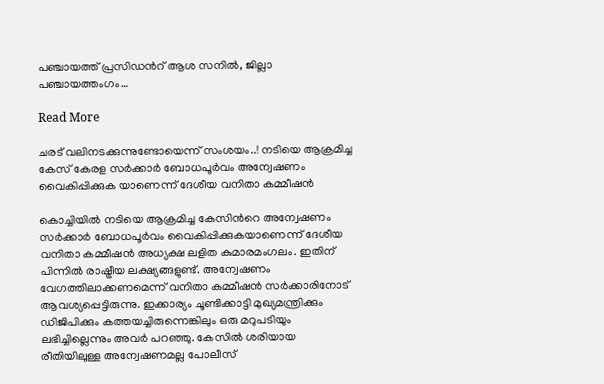പഞ്ചായത്ത് പ്രസിഡന്‍റ് ആശ സനിൽ, ജില്ലാ പഞ്ചായത്തംഗം…

Read More

ചരട് വലിനടക്കുന്നുണ്ടോയെന്ന് സംശയം..! നടിയെ ആക്രമിച്ച കേസ് കേരള സർക്കാർ ബോധപൂർവം അന്വേഷണം വൈകിപ്പിക്കുക യാണെന്ന് ദേശീയ വനിതാ കമ്മീഷൻ

കൊച്ചിയിൽ നടിയെ ആക്രമിച്ച കേസിന്‍റെ അന്വേഷണം സർക്കാർ ബോധപൂർവം വൈകിപ്പിക്കുകയാണെന്ന് ദേശീയ വനിതാ കമ്മീഷൻ അധ്യക്ഷ ലളിത കുമാരമംഗലം. ഇതിന് പിന്നിൽ രാഷ്ട്രീയ ലക്ഷ്യങ്ങളുണ്ട്. അന്വേഷണം വേഗത്തിലാക്കണമെന്ന് വനിതാ കമ്മീഷൻ സർക്കാരിനോട് ആവശ്യപ്പെട്ടിരുന്നു. ഇക്കാര്യം ചൂണ്ടിക്കാട്ടി മുഖ്യമന്ത്രിക്കും ഡിജിപിക്കും കത്തയച്ചിരുന്നെങ്കിലും ഒരു മറുപടിയും ലഭിച്ചില്ലെന്നും അവർ പറഞ്ഞു. കേസിൽ ശരിയായ രീതിയിലുള്ള അന്വേഷണമല്ല പോലീസ്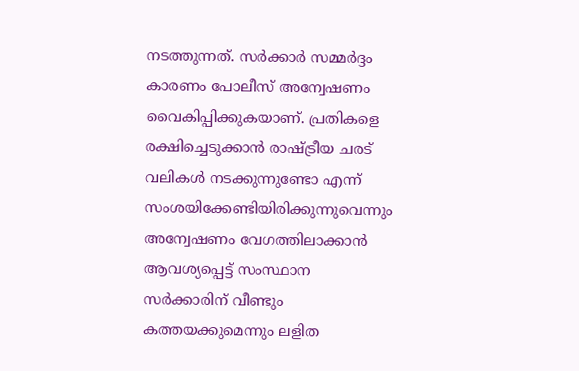നടത്തുന്നത്. സർക്കാർ സമ്മർദ്ദം കാരണം പോലീസ് അന്വേഷണം വൈകിപ്പിക്കുകയാണ്. പ്രതികളെ രക്ഷിച്ചെടുക്കാൻ രാഷ്ട്രീയ ചരട് വലികൾ നടക്കുന്നുണ്ടോ എന്ന് സംശയിക്കേണ്ടിയിരിക്കുന്നുവെന്നും അന്വേഷണം വേഗത്തിലാക്കാൻ ആവശ്യപ്പെട്ട് സംസ്ഥാന സർക്കാരിന് വീണ്ടും കത്തയക്കുമെന്നും ലളിത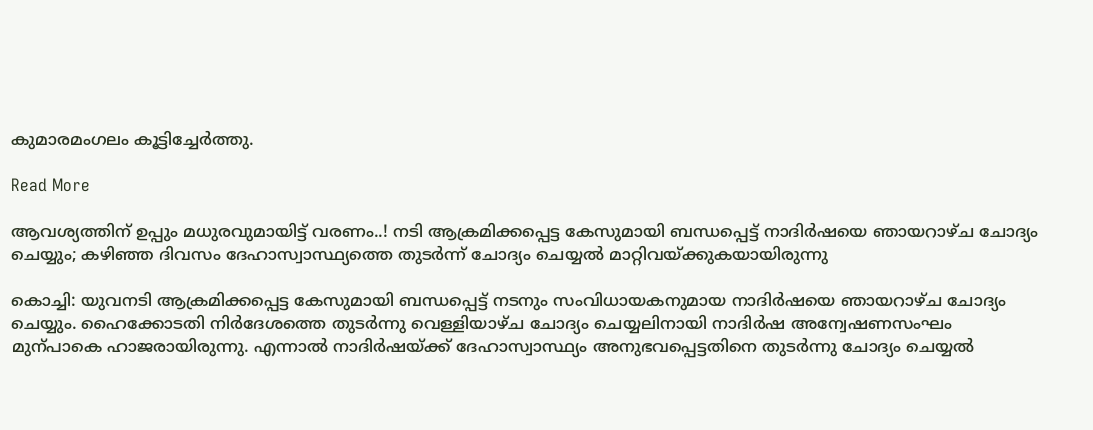കുമാരമംഗലം കൂട്ടിച്ചേർത്തു.

Read More

ആവശ്യത്തിന് ഉപ്പും മധുരവുമായിട്ട് വരണം..! നടി ആക്രമിക്കപ്പെട്ട കേസുമായി ബന്ധപ്പെട്ട് നാദിർഷയെ ഞായറാഴ്ച ചോദ്യം ചെയ്യും; കഴിഞ്ഞ ദിവസം ദേഹാസ്വാസ്ഥ്യത്തെ തുടർന്ന് ചോദ്യം ചെയ്യൽ മാറ്റിവയ്ക്കുകയായിരുന്നു

കൊച്ചി: യുവനടി ആക്രമിക്കപ്പെട്ട കേസുമായി ബന്ധപ്പെട്ട് നടനും സംവിധായകനുമായ നാദിർഷയെ ഞായറാഴ്ച ചോദ്യം ചെയ്യും. ഹൈക്കോടതി നിർദേശത്തെ തുടർന്നു വെള്ളിയാഴ്ച ചോദ്യം ചെയ്യലിനായി നാദിർഷ അന്വേഷണസംഘം മുന്പാകെ ഹാജരായിരുന്നു. എന്നാൽ നാദിർഷയ്ക്ക് ദേഹാസ്വാസ്ഥ്യം അനുഭവപ്പെട്ടതിനെ തുടർന്നു ചോദ്യം ചെയ്യൽ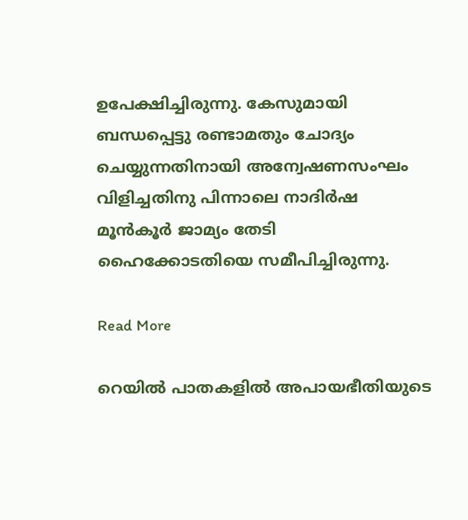ഉപേക്ഷിച്ചിരുന്നു. കേസുമായി ബന്ധപ്പെട്ടു രണ്ടാമതും ചോദ്യം ചെയ്യുന്നതിനായി അന്വേഷണസംഘം വിളിച്ചതിനു പിന്നാലെ നാദിർഷ മൂൻകൂർ ജാമ്യം തേടി ഹൈക്കോടതിയെ സമീപിച്ചിരുന്നു.

Read More

റെയിൽ പാതകളിൽ അപായഭീതിയുടെ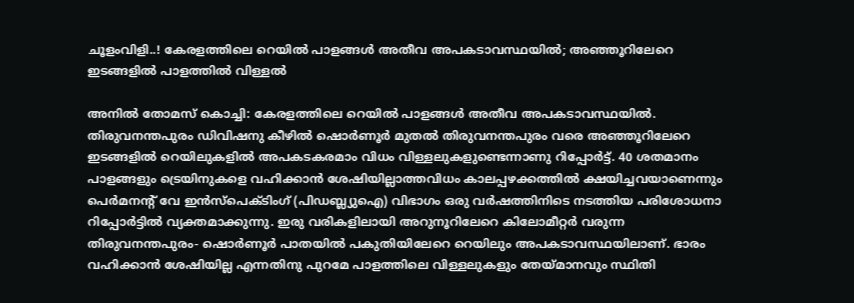ചൂളംവിളി..! കേരളത്തിലെ റെയിൽ പാളങ്ങൾ അതീവ അപകടാവസ്ഥയിൽ; അഞ്ഞൂറിലേറെ ഇടങ്ങളിൽ പാളത്തിൽ വിള്ളൽ

അനിൽ തോമസ് കൊച്ചി: കേരളത്തിലെ റെയിൽ പാളങ്ങൾ അതീവ അപകടാവസ്ഥയിൽ. തിരുവനന്തപുരം ഡിവിഷനു കീഴിൽ ഷൊർണൂർ മുതൽ തിരുവനന്തപുരം വരെ അഞ്ഞൂറിലേറെ ഇടങ്ങളിൽ റെയിലുകളിൽ അപകടകരമാം വിധം വിള്ളലുകളുണ്ടെന്നാണു റിപ്പോർട്ട്. 40 ശതമാനം പാളങ്ങളും ട്രെയിനുകളെ വഹിക്കാൻ ശേഷിയില്ലാത്തവിധം കാലപ്പഴക്കത്തിൽ ക്ഷയിച്ചവയാണെന്നും പെർമനന്‍റ് വേ ഇൻസ്പെക്ടിംഗ് (പിഡബ്ല്യുഐ) വിഭാഗം ഒരു വർഷത്തിനിടെ നടത്തിയ പരിശോധനാ റിപ്പോർട്ടിൽ വ്യക്തമാക്കുന്നു. ഇരു വരികളിലായി അറുനൂറിലേറെ കിലോമീറ്റർ വരുന്ന തിരുവനന്തപുരം- ഷൊർണൂർ പാതയിൽ പകുതിയിലേറെ റെയിലും അപകടാവസ്ഥയിലാണ്. ഭാരം വഹിക്കാൻ ശേഷിയില്ല എന്നതിനു പുറമേ പാളത്തിലെ വിള്ളലുകളും തേയ്മാനവും സ്ഥിതി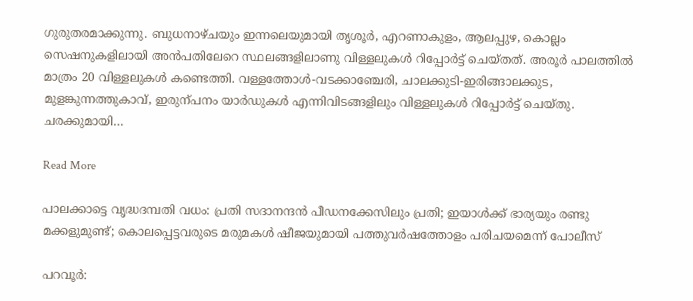ഗുരുതരമാക്കുന്നു. ബുധനാഴ്ചയും ഇന്നലെയുമായി തൃശൂർ, എറണാകുളം, ആലപ്പുഴ, കൊല്ലം സെഷനുകളിലായി അൻപതിലേറെ സ്ഥലങ്ങളിലാണു വിള്ളലുകൾ റിപ്പോർട്ട് ചെയ്തത്. അരൂർ പാലത്തിൽ മാത്രം 20 വിള്ളലുകൾ കണ്ടെത്തി. വള്ളത്തോൾ-വടക്കാഞ്ചേരി, ചാലക്കുടി-ഇരിങ്ങാലക്കുട, മുളങ്കുന്നത്തുകാവ്, ഇരുന്പനം യാർഡുകൾ എന്നിവിടങ്ങളിലും വിള്ളലുകൾ റിപ്പോർട്ട് ചെയ്തു. ചരക്കുമായി…

Read More

പാലക്കാട്ടെ വൃദ്ധദമ്പതി വധം: പ്രതി സദാനന്ദൻ പീഡനക്കേസിലും പ്രതി; ഇയാൾക്ക് ഭാര്യയും രണ്ടു മക്കളുമുണ്ട്; കൊലപ്പെട്ടവരുടെ മരുമകൾ ഷീജയുമായി പത്തുവർഷത്തോളം പരിചയമെന്ന് പോലീസ്

പറവൂർ: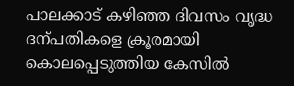പാലക്കാട് കഴിഞ്ഞ ദിവസം വൃദ്ധ ദന്പതികളെ ക്രൂരമായി കൊലപ്പെടുത്തിയ കേസിൽ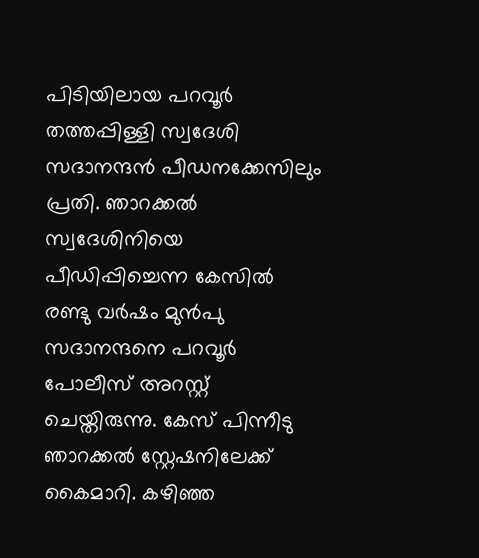പിടിയിലായ പറവൂർ തത്തപ്പിള്ളി സ്വദേശി സദാനന്ദൻ പീഡനക്കേസിലും പ്രതി. ഞാറക്കൽ സ്വദേശിനിയെ പീഡിപ്പിച്ചെന്ന കേസിൽ രണ്ടു വർഷം മുൻപു സദാനന്ദനെ പറവൂർ പോലീസ് അറസ്റ്റ് ചെയ്തിരുന്നു. കേസ് പിന്നീടു ഞാറക്കൽ സ്റ്റേഷനിലേക്ക് കൈമാറി. കഴിഞ്ഞ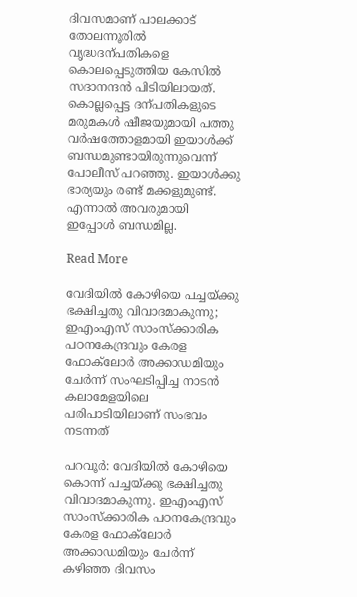ദിവസമാണ് പാലക്കാട് തോലന്നൂരിൽ വൃദ്ധദന്പതികളെ കൊലപ്പെടുത്തിയ കേസിൽ സദാനന്ദൻ പിടിയിലായത്. കൊല്ലപ്പെട്ട ദന്പതികളുടെ മരുമകൾ ഷീജയുമായി പത്തു വർഷത്തോളമായി ഇയാൾക്ക് ബന്ധമുണ്ടായിരുന്നുവെന്ന് പോലീസ് പറഞ്ഞു. ഇയാൾക്കു ഭാര്യയും രണ്ട് മക്കളുമുണ്ട്. എന്നാൽ അവരുമായി ഇപ്പോൾ ബന്ധമില്ല.

Read More

വേദിയിൽ കോഴിയെ പച്ചയ്ക്കു ഭക്ഷിച്ചതു വിവാദമാകുന്നു; ഇഎംഎസ് സാംസ്ക്കാരിക പഠനകേന്ദ്രവും കേരള ഫോക്‌ലോർ അക്കാഡമിയും ചേർന്ന് സംഘടിപ്പിച്ച നാടൻ കലാമേള‍യിലെ പരിപാടിയിലാണ് സംഭവം നടന്നത്

പറവൂർ: വേദിയിൽ കോഴിയെ കൊന്ന് പച്ചയ്ക്കു ഭക്ഷിച്ചതു വിവാദമാകുന്നു. ഇഎംഎസ് സാംസ്ക്കാരിക പഠനകേന്ദ്രവും കേരള ഫോക്‌ലോർ അക്കാഡമിയും ചേർന്ന് കഴിഞ്ഞ ദിവസം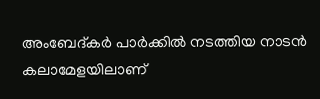അംബേദ്കർ പാർക്കിൽ നടത്തിയ നാടൻ കലാമേളയിലാണ്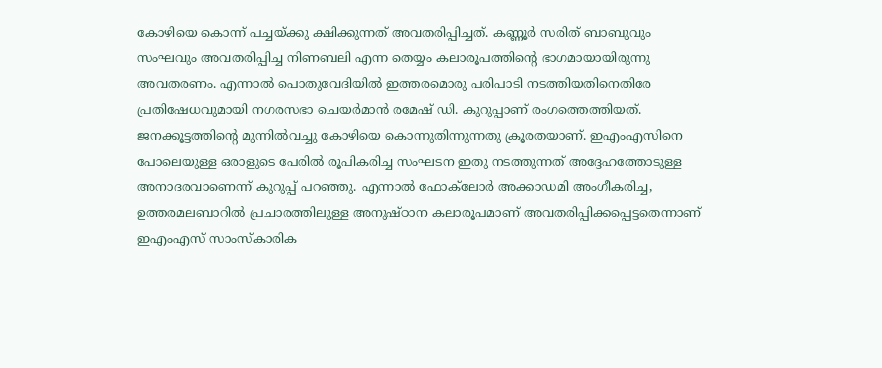കോഴിയെ കൊന്ന് പച്ചയ്ക്കു ക്ഷിക്കുന്നത് അവതരിപ്പിച്ചത്. കണ്ണൂർ സരിത് ബാബുവും സംഘവും അവതരിപ്പിച്ച നിണബലി എന്ന തെയ്യം കലാരൂപത്തിന്‍റെ ഭാഗമായായിരുന്നു അവതരണം. എന്നാൽ പൊതുവേദിയിൽ ഇത്തരമൊരു പരിപാടി നടത്തിയതിനെതിരേ പ്രതിഷേധവുമായി നഗരസഭാ ചെയർമാൻ രമേഷ് ഡി. കുറുപ്പാണ് രംഗത്തെത്തിയത്. ജനക്കൂട്ടത്തിന്‍റെ മുന്നിൽവച്ചു കോഴിയെ കൊന്നുതിന്നുന്നതു ക്രൂരതയാണ്. ഇഎംഎസിനെ പോലെയുള്ള ഒരാളുടെ പേരിൽ രൂപികരിച്ച സംഘടന ഇതു നടത്തുന്നത് അദ്ദേഹത്തോടുള്ള അനാദരവാണെന്ന് കുറുപ്പ് പറഞ്ഞു. എന്നാൽ ഫോക്‌ലോർ അക്കാഡമി അംഗീകരിച്ച, ഉത്തരമലബാറിൽ പ്രചാരത്തിലുള്ള അനുഷ്ഠാന കലാരൂപമാണ് അവതരിപ്പിക്കപ്പെട്ടതെന്നാണ് ഇഎംഎസ് സാംസ്കാരിക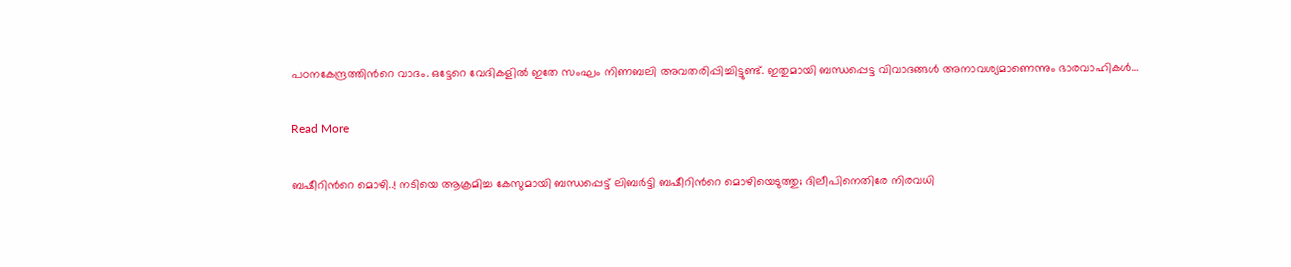പഠനകേന്ദ്രത്തിന്‍റെ വാദം. ഒട്ടേറെ വേദികളിൽ ഇതേ സംഘം നിണബലി അവതരിപ്പിച്ചിട്ടുണ്ട്. ഇതുമായി ബന്ധപ്പെട്ട വിവാദങ്ങൾ അനാവശ്യമാണെന്നും ഭാരവാഹികൾ…

Read More

ബഷീറിന്‍റെ മൊഴി..! നടിയെ ആക്രമിച്ച കേസുമായി ബന്ധപ്പെട്ട് ലിബർട്ടി ബഷീറിന്‍റെ മൊഴിയെടുത്തു; ദിലീപിനെതിരേ നിരവധി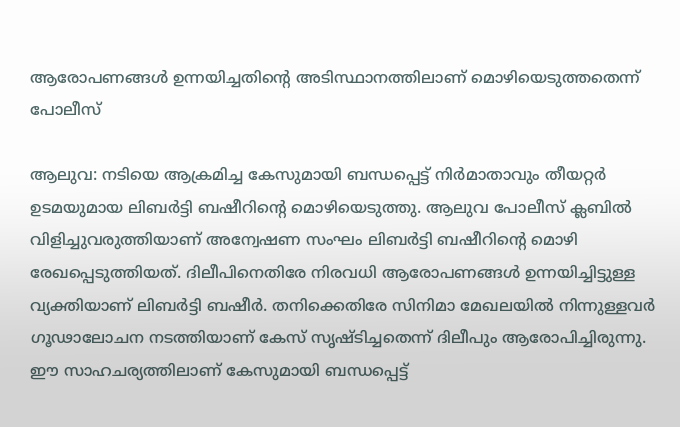ആരോപണങ്ങൾ ഉന്നയിച്ചതിന്‍റെ അടിസ്ഥാനത്തിലാണ് മൊഴിയെടുത്തതെന്ന് പോലീസ്

ആലുവ: നടിയെ ആക്രമിച്ച കേസുമായി ബന്ധപ്പെട്ട് നിർമാതാവും തീയറ്റർ ഉടമയുമായ ലിബർട്ടി ബഷീറിന്‍റെ മൊഴിയെടുത്തു. ആലുവ പോലീസ് ക്ലബിൽ വിളിച്ചുവരുത്തിയാണ് അന്വേഷണ സംഘം ലിബർട്ടി ബഷീറിന്‍റെ മൊഴി രേഖപ്പെടുത്തിയത്. ദിലീപിനെതിരേ നിരവധി ആരോപണങ്ങൾ ഉന്നയിച്ചിട്ടുള്ള വ്യക്തിയാണ് ലിബർട്ടി ബഷീർ. തനിക്കെതിരേ സിനിമാ മേഖലയിൽ നിന്നുള്ളവർ ഗൂഢാലോചന നടത്തിയാണ് കേസ് സൃഷ്ടിച്ചതെന്ന് ദിലീപും ആരോപിച്ചിരുന്നു. ഈ സാഹചര്യത്തിലാണ് കേസുമായി ബന്ധപ്പെട്ട്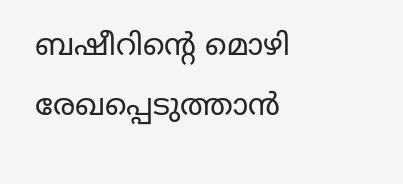ബഷീറിന്‍റെ മൊഴി രേഖപ്പെടുത്താൻ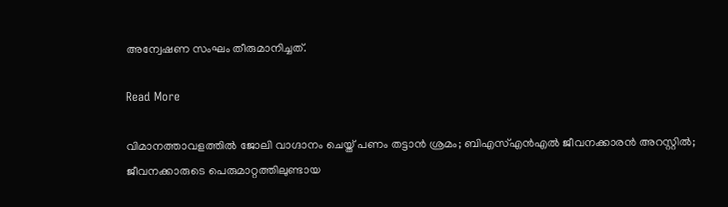അന്വേഷണ സംഘം തീരുമാനിച്ചത്.

Read More

വിമാനത്താവളത്തിൽ ജോലി വാഗ്ദാനം ചെയ്ത് പണം തട്ടാൻ ശ്രമം; ബിഎസ്എൻഎൽ ജീവനക്കാരൻ അറസ്റ്റിൽ; ജീവനക്കാരുടെ പെരുമാറ്റത്തിലുണ്ടായ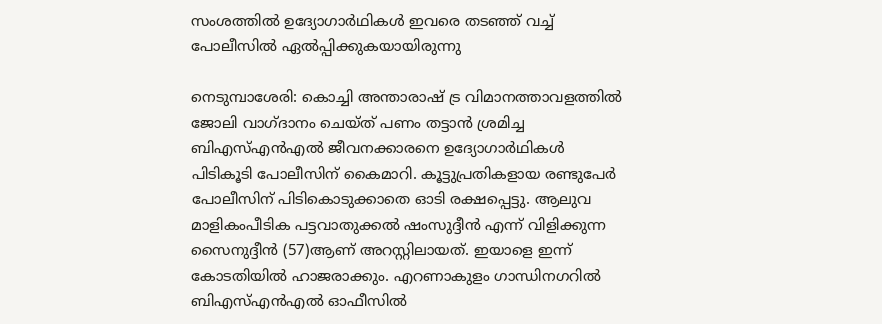സംശത്തിൽ ഉദ്യോഗാർഥികൾ ഇവരെ തടഞ്ഞ് വച്ച് പോലീസിൽ ഏൽപ്പിക്കുകയായിരുന്നു

നെടുമ്പാശേരി: കൊച്ചി അന്താരാഷ് ട്ര വിമാനത്താവളത്തിൽ ജോലി വാഗ്ദാനം ചെയ്ത് പണം തട്ടാൻ ശ്രമിച്ച ബിഎസ്എൻഎൽ ജീവനക്കാരനെ ഉദ്യോഗാർഥികൾ പിടികൂടി പോലീസിന് കൈമാറി. കൂട്ടുപ്രതികളായ രണ്ടുപേർ പോലീസിന് പിടികൊടുക്കാതെ ഓടി രക്ഷപ്പെട്ടു. ആലുവ മാളികംപീടിക പട്ടവാതുക്കൽ ഷംസുദ്ദീൻ എന്ന് വിളിക്കുന്ന സൈനുദ്ദീൻ (57)ആണ് അറസ്റ്റിലായത്. ഇയാളെ ഇന്ന് കോടതിയിൽ ഹാജരാക്കും. എറണാകുളം ഗാന്ധിനഗറിൽ ബിഎസ്എൻഎൽ ഓഫീസിൽ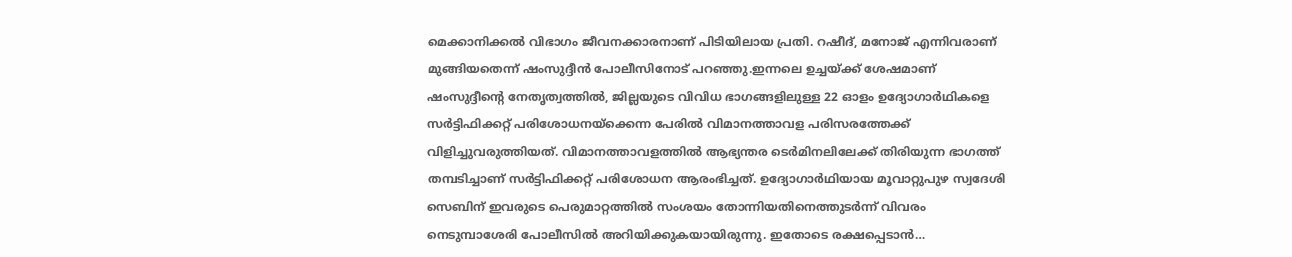മെക്കാനിക്കൽ വിഭാഗം ജീവനക്കാരനാണ് പിടിയിലായ പ്രതി. റഷീദ്, മനോജ് എന്നിവരാണ് മുങ്ങിയതെന്ന് ഷംസുദ്ദീൻ പോലീസിനോട് പറഞ്ഞു.ഇന്നലെ ഉച്ചയ്ക്ക് ശേഷമാണ് ഷംസുദ്ദീന്‍റെ നേതൃത്വത്തിൽ, ജില്ലയുടെ വിവിധ ഭാഗങ്ങളിലുള്ള 22 ഓളം ഉദ്യോഗാർഥികളെ സർട്ടിഫിക്കറ്റ് പരിശോധനയ്ക്കെന്ന പേരിൽ വിമാനത്താവള പരിസരത്തേക്ക് വിളിച്ചുവരുത്തിയത്. വിമാനത്താവളത്തിൽ ആഭ്യന്തര ടെർമിനലിലേക്ക് തിരിയുന്ന ഭാഗത്ത് തമ്പടിച്ചാണ് സർട്ടിഫിക്കറ്റ് പരിശോധന ആരംഭിച്ചത്. ഉദ്യോഗാർഥിയായ മൂവാറ്റുപുഴ സ്വദേശി സെബിന് ഇവരുടെ പെരുമാറ്റത്തിൽ സംശയം തോന്നിയതിനെത്തുടർന്ന് വിവരം നെടുമ്പാശേരി പോലീസിൽ അറിയിക്കുകയായിരുന്നു. ഇതോടെ രക്ഷപ്പെടാൻ…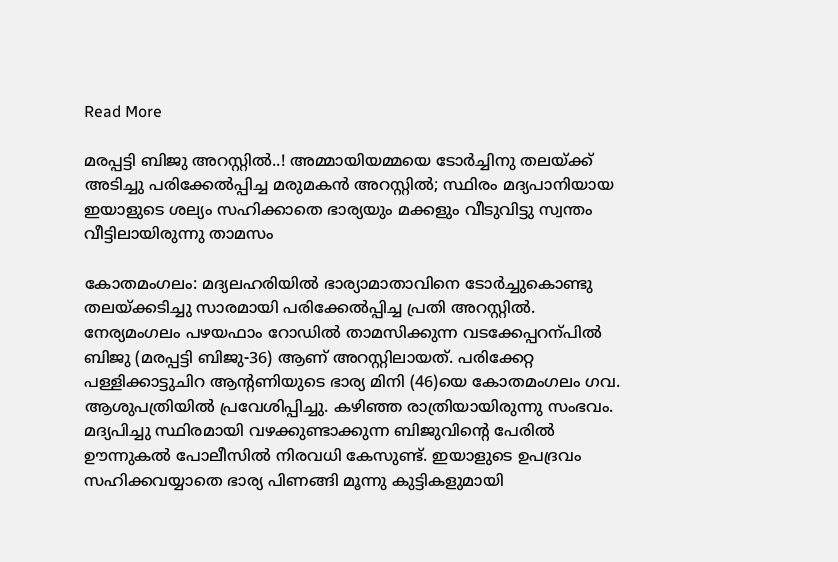Read More

മരപ്പട്ടി ബിജു അറസ്റ്റിൽ..! അമ്മായിയമ്മയെ ടോർച്ചിനു തലയ്ക്ക് അടിച്ചു പരിക്കേൽപ്പിച്ച മരുമകൻ അറസ്റ്റിൽ; സ്ഥിരം മദ്യപാനിയായ ഇയാളുടെ ശല്യം സഹിക്കാതെ ഭാര്യയും മക്കളും വീടുവിട്ടു സ്വന്തം വീട്ടിലായിരുന്നു താമസം

കോതമംഗലം: മദ്യലഹരിയിൽ ഭാര്യാമാതാവിനെ ടോർച്ചുകൊണ്ടു തലയ്ക്കടിച്ചു സാരമായി പരിക്കേൽപ്പിച്ച പ്രതി അറസ്റ്റിൽ. നേര്യമംഗലം പഴയഫാം റോഡിൽ താമസിക്കുന്ന വടക്കേപ്പറന്പിൽ ബിജു (മരപ്പട്ടി ബിജു-36) ആണ് അറസ്റ്റിലായത്. പരിക്കേറ്റ പള്ളിക്കാട്ടുചിറ ആന്‍റണിയുടെ ഭാര്യ മിനി (46)യെ കോതമംഗലം ഗവ. ആശുപത്രിയിൽ പ്രവേശിപ്പിച്ചു. കഴിഞ്ഞ രാത്രിയായിരുന്നു സംഭവം. മദ്യപിച്ചു സ്ഥിരമായി വഴക്കുണ്ടാക്കുന്ന ബിജുവിന്‍റെ പേരിൽ ഊന്നുകൽ പോലീസിൽ നിരവധി കേസുണ്ട്. ഇയാളുടെ ഉപദ്രവം സഹിക്കവയ്യാതെ ഭാര്യ പിണങ്ങി മൂന്നു കുട്ടികളുമായി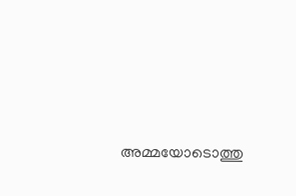അമ്മയോടൊത്തു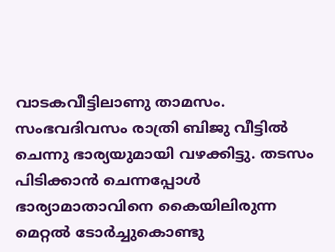വാടകവീട്ടിലാണു താമസം. സംഭവദിവസം രാത്രി ബിജു വീട്ടിൽ ചെന്നു ഭാര്യയുമായി വഴക്കിട്ടു. തടസം പിടിക്കാൻ ചെന്നപ്പോൾ ഭാര്യാമാതാവിനെ കൈയിലിരുന്ന മെറ്റൽ ടോർച്ചുകൊണ്ടു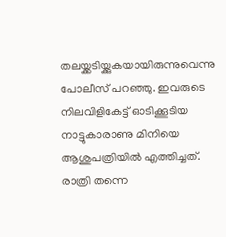തലയ്ക്കടിയ്ക്കുകയായിരുന്നുവെന്നു പോലീസ് പറഞ്ഞു. ഇവരുടെ നിലവിളികേട്ട് ഓടിക്കൂടിയ നാട്ടുകാരാണു മിനിയെ ആശുപത്രിയിൽ എത്തിച്ചത്. രാത്രി തന്നെ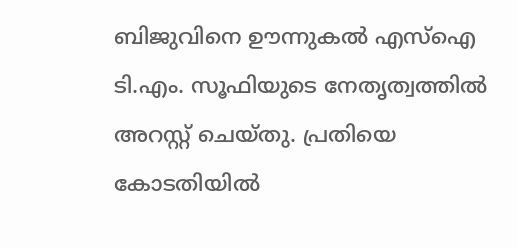ബിജുവിനെ ഊന്നുകൽ എസ്ഐ ടി.എം. സൂഫിയുടെ നേതൃത്വത്തിൽ അറസ്റ്റ് ചെയ്തു. പ്രതിയെ കോടതിയിൽ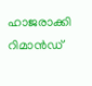ഹാജരാക്കി റിമാൻഡ്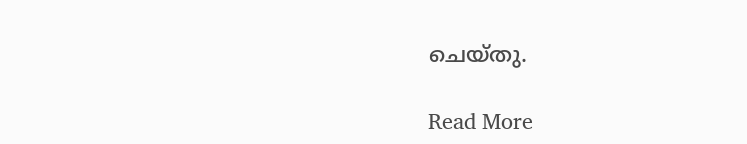ചെയ്തു.

Read More